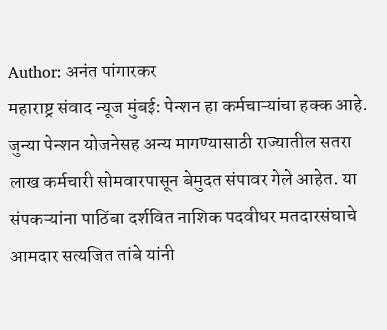Author: अनंत पांगारकर
महाराष्ट्र संवाद न्यूज मुंबई: पेन्शन हा कर्मचाऱ्यांचा हक्क आहे. जुन्या पेन्शन योजनेसह अन्य मागण्यासाठी राज्यातील सतरा लाख कर्मचारी सोमवारपासून बेमुदत संपावर गेले आहेत. या संपकऱ्यांना पाठिंबा दर्शवित नाशिक पदवीधर मतदारसंघाचे आमदार सत्यजित तांबे यांनी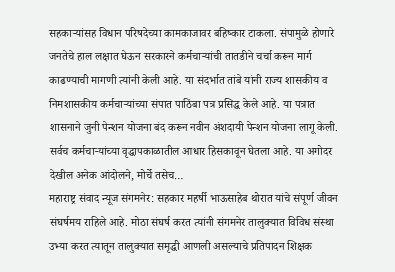सहकाऱ्यांसह विधान परिषदेच्या कामकाजावर बहिष्कार टाकला. संपामुळे होणारे जनतेचे हाल लक्षात घेऊन सरकारने कर्मचाऱ्यांची तातडीने चर्चा करून मार्ग काढण्याची मागणी त्यांनी केली आहे. या संदर्भात तांबे यांनी राज्य शासकीय व निमशासकीय कर्मचाऱ्यांच्या संपात पाठिंबा पत्र प्रसिद्ध केले आहे. या पत्रात शासनाने जुनी पेन्शन योजना बंद करून नवीन अंशदायी पेन्शन योजना लागू केली. सर्वच कर्मचाऱ्यांच्या वृद्धापकाळातील आधार हिसकावून घेतला आहे. या अगोदर देखील अनेक आंदोलने, मोर्चे तसेच…
महाराष्ट्र संवाद न्यूज संगमनेर: सहकार महर्षी भाऊसाहेब थोरात यांचे संपूर्ण जीवन संघर्षमय राहिले आहे. मोठा संघर्ष करत त्यांनी संगमनेर तालुक्यात विविध संस्था उभ्या करत त्यातून तालुक्यात समृद्धी आणली असल्याचे प्रतिपादन शिक्षक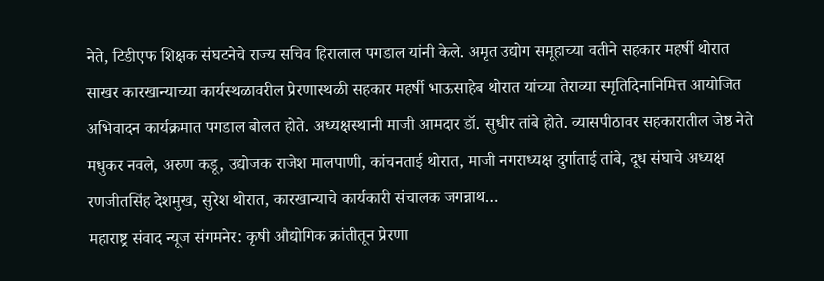नेते, टिडीएफ शिक्षक संघटनेचे राज्य सचिव हिरालाल पगडाल यांनी केले. अमृत उद्योग समूहाच्या वतीने सहकार महर्षी थोरात साखर कारखान्याच्या कार्यस्थळावरील प्रेरणास्थळी सहकार महर्षी भाऊसाहेब थोरात यांच्या तेराव्या स्मृतिदिनानिमित्त आयोजित अभिवादन कार्यक्रमात पगडाल बोलत होते. अध्यक्षस्थानी माजी आमदार डॉ. सुधीर तांबे होते. व्यासपीठावर सहकारातील जेष्ठ नेते मधुकर नवले, अरुण कडू, उद्योजक राजेश मालपाणी, कांचनताई थोरात, माजी नगराध्यक्ष दुर्गाताई तांबे, दूध संघाचे अध्यक्ष रणजीतसिंह देशमुख, सुरेश थोरात, कारखान्याचे कार्यकारी संचालक जगन्नाथ…
महाराष्ट्र संवाद न्यूज संगमनेर: कृषी औद्योगिक क्रांतीतून प्रेरणा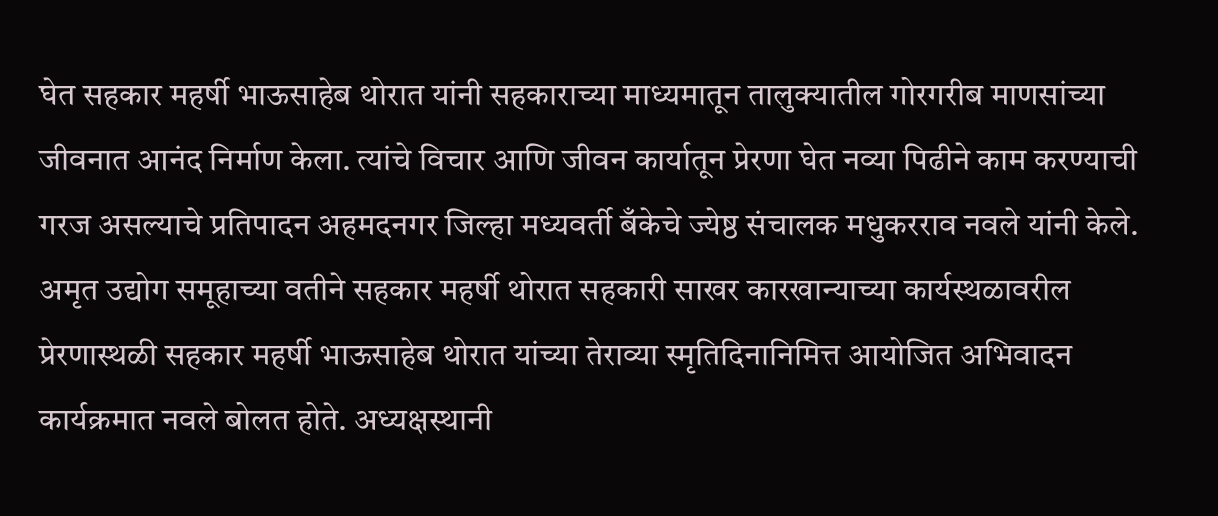घेत सहकार महर्षी भाऊसाहेब थोरात यांनी सहकाराच्या माध्यमातून तालुक्यातील गोरगरीब माणसांच्या जीवनात आनंद निर्माण केला. त्यांचे विचार आणि जीवन कार्यातून प्रेरणा घेत नव्या पिढीने काम करण्याची गरज असल्याचे प्रतिपादन अहमदनगर जिल्हा मध्यवर्ती बँकेचे ज्येष्ठ संचालक मधुकरराव नवले यांनी केले. अमृत उद्योग समूहाच्या वतीने सहकार महर्षी थोरात सहकारी साखर कारखान्याच्या कार्यस्थळावरील प्रेरणास्थळी सहकार महर्षी भाऊसाहेब थोरात यांच्या तेराव्या स्मृतिदिनानिमित्त आयोजित अभिवादन कार्यक्रमात नवले बोलत होते. अध्यक्षस्थानी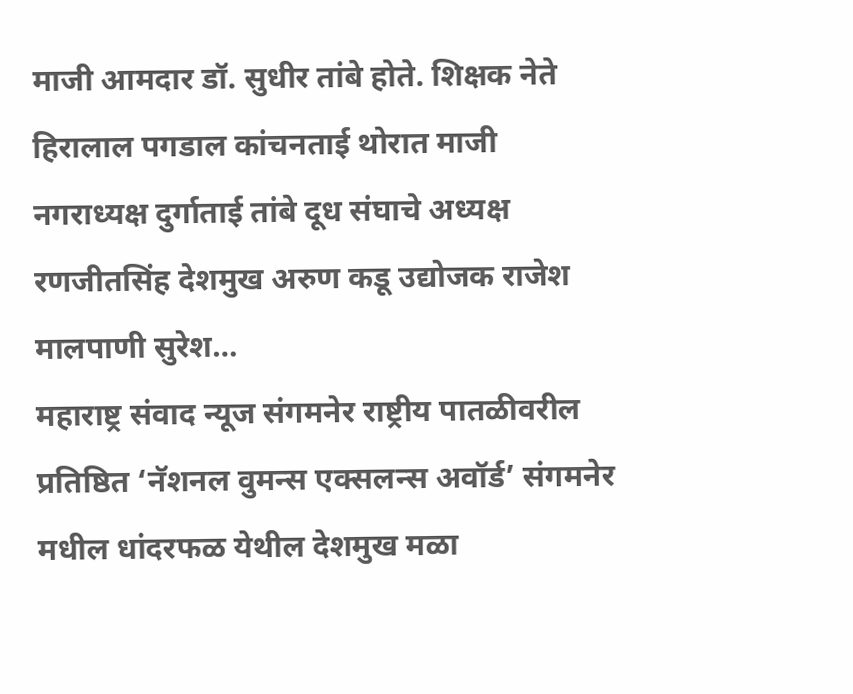माजी आमदार डॉ. सुधीर तांबे होते. शिक्षक नेते हिरालाल पगडाल कांचनताई थोरात माजी नगराध्यक्ष दुर्गाताई तांबे दूध संघाचे अध्यक्ष रणजीतसिंह देशमुख अरुण कडू उद्योजक राजेश मालपाणी सुरेश…
महाराष्ट्र संवाद न्यूज संगमनेर राष्ट्रीय पातळीवरील प्रतिष्ठित ‘नॅशनल वुमन्स एक्सलन्स अवॉर्ड’ संगमनेर मधील धांदरफळ येथील देशमुख मळा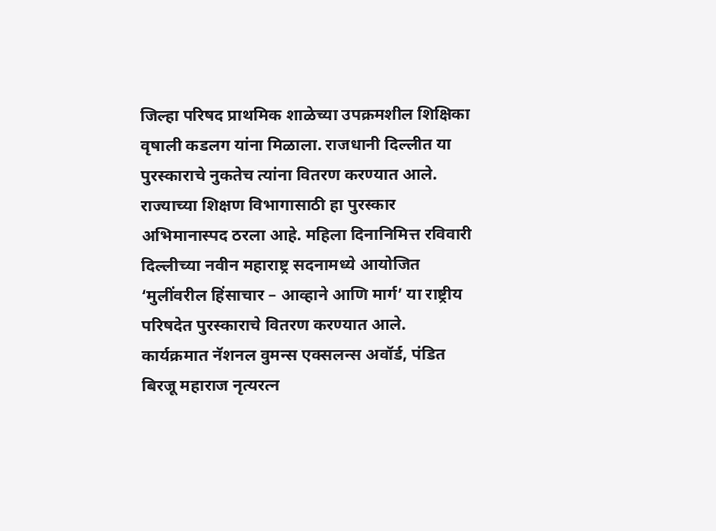जिल्हा परिषद प्राथमिक शाळेच्या उपक्रमशील शिक्षिका वृषाली कडलग यांना मिळाला. राजधानी दिल्लीत या पुरस्काराचे नुकतेच त्यांना वितरण करण्यात आले. राज्याच्या शिक्षण विभागासाठी हा पुरस्कार अभिमानास्पद ठरला आहे. महिला दिनानिमित्त रविवारी दिल्लीच्या नवीन महाराष्ट्र सदनामध्ये आयोजित ‘मुलींवरील हिंसाचार – आव्हाने आणि मार्ग’ या राष्ट्रीय परिषदेत पुरस्काराचे वितरण करण्यात आले. कार्यक्रमात नॅशनल वुमन्स एक्सलन्स अवॉर्ड, पंडित बिरजू महाराज नृत्यरत्न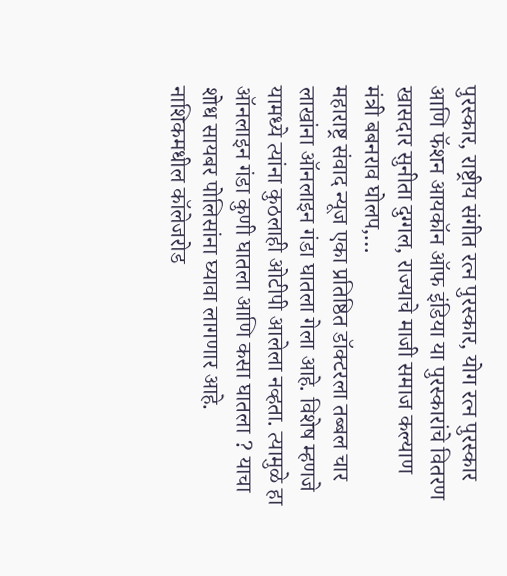पुरस्कार, राष्ट्रीय संगीत रत्न पुरस्कार, योग रत्न पुरस्कार आणि फॅशन आयकॉन ऑफ इंडिया या पुरस्कारांचे वितरण खासदार सुनीता दुग्गल, राज्याचे माजी समाज कल्याण मंत्री बबनराव घोलप,…
महाराष्ट्र संवाद न्यूज एका प्रतिष्ठित डॉक्टरला तब्बल चार लाखांना ऑनलाइन गंडा घातला गेला आहे. विशेष म्हणजे यामध्ये त्यांना कुठलाही ओटीपी आलेला नव्हता. त्यामुळे हा ऑनलाइन गंडा कुणी घातला आणि कसा घातला ? याचा शोध सायबर पोलिसांना घ्यावा लागणार आहे. नाशिकमधील कॉलेजरोड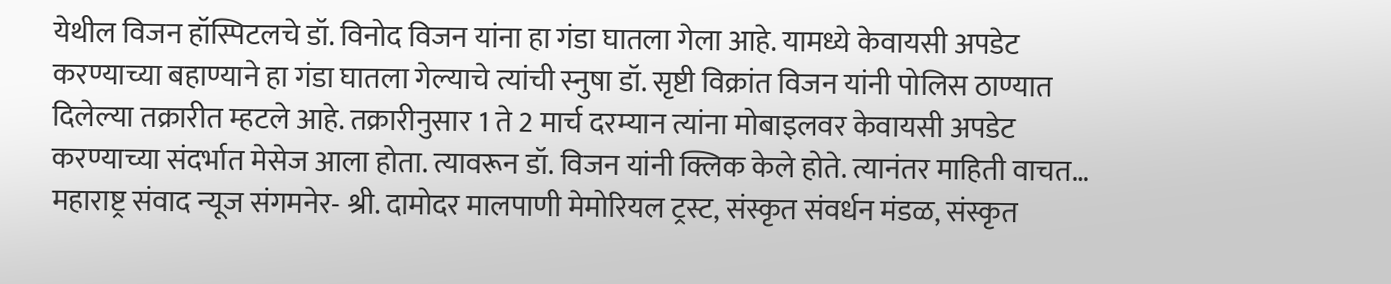येथील विजन हॉस्पिटलचे डॉ. विनोद विजन यांना हा गंडा घातला गेला आहे. यामध्ये केवायसी अपडेट करण्याच्या बहाण्याने हा गंडा घातला गेल्याचे त्यांची स्नुषा डॉ. सृष्टी विक्रांत विजन यांनी पोलिस ठाण्यात दिलेल्या तक्रारीत म्हटले आहे. तक्रारीनुसार 1 ते 2 मार्च दरम्यान त्यांना मोबाइलवर केवायसी अपडेट करण्याच्या संदर्भात मेसेज आला होता. त्यावरून डॉ. विजन यांनी क्लिक केले होते. त्यानंतर माहिती वाचत…
महाराष्ट्र संवाद न्यूज संगमनेर- श्री. दामोदर मालपाणी मेमोरियल ट्रस्ट, संस्कृत संवर्धन मंडळ, संस्कृत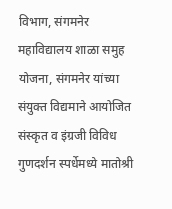विभाग, संगमनेर महाविद्यालय शाळा समुह योजना, संगमनेर यांच्या संयुक्त विद्यमाने आयोजित संस्कृत व इंग्रजी विविध गुणदर्शन स्पर्धेमध्ये मातोश्री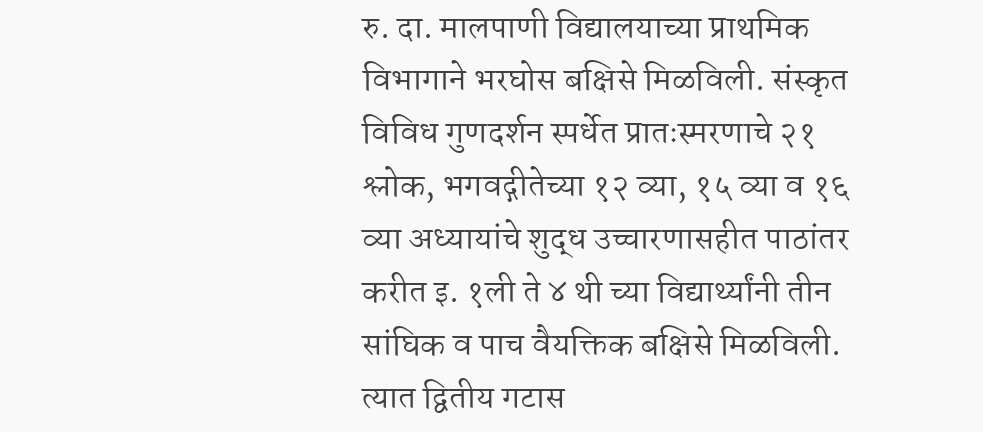रु. दा. मालपाणी विद्यालयाच्या प्राथमिक विभागाने भरघोस बक्षिसे मिळविली. संस्कृत विविध गुणदर्शन स्पर्धेत प्रातःस्मरणाचे २१ श्लोक, भगवद्गीतेच्या १२ व्या, १५ व्या व १६ व्या अध्यायांचे शुद्ध उच्चारणासहीत पाठांतर करीत इ. १ली ते ४ थी च्या विद्यार्थ्यांनी तीन सांघिक व पाच वैयक्तिक बक्षिसे मिळविली. त्यात द्वितीय गटास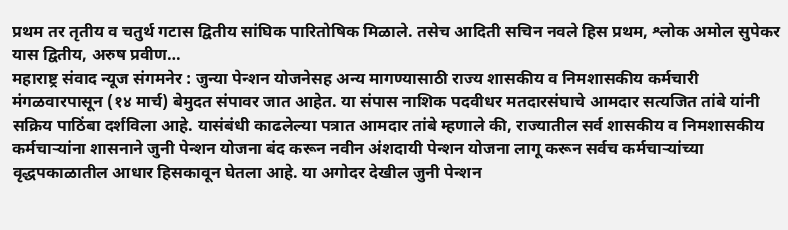प्रथम तर तृतीय व चतुर्थ गटास द्वितीय सांघिक पारितोषिक मिळाले. तसेच आदिती सचिन नवले हिस प्रथम, श्लोक अमोल सुपेकर यास द्वितीय, अरुष प्रवीण…
महाराष्ट्र संवाद न्यूज संगमनेर : जुन्या पेन्शन योजनेसह अन्य मागण्यासाठी राज्य शासकीय व निमशासकीय कर्मचारी मंगळवारपासून (१४ मार्च) बेमुदत संपावर जात आहेत. या संपास नाशिक पदवीधर मतदारसंघाचे आमदार सत्यजित तांबे यांनी सक्रिय पाठिंबा दर्शविला आहे. यासंबंधी काढलेल्या पत्रात आमदार तांबे म्हणाले की, राज्यातील सर्व शासकीय व निमशासकीय कर्मचाऱ्यांना शासनाने जुनी पेन्शन योजना बंद करून नवीन अंशदायी पेन्शन योजना लागू करून सर्वच कर्मचाऱ्यांच्या वृद्धपकाळातील आधार हिसकावून घेतला आहे. या अगोदर देखील जुनी पेन्शन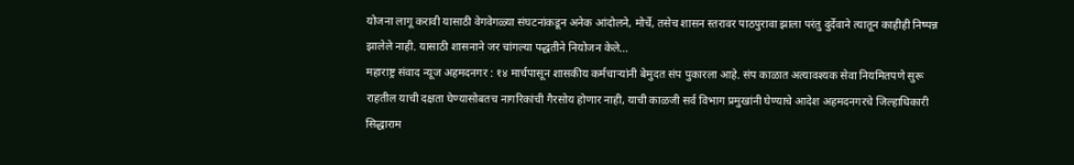योजना लागू करावी यासाठी वेगवेगळ्या संघटनांकडून अनेक आंदोलने, मोर्चे, तसेच शासन स्तरावर पाठपुरावा झाला परंतु दुर्देवाने त्यातून काहीही निष्पन्न झालेले नाही. यासाठी शासनाने जर चांगल्या पद्धतीने नियोजन केले…
महाराष्ट्र संवाद न्यूज अहमदनगर : १४ मार्चपासून शासकीय कर्मचाऱ्यांनी बेमुदत संप पुकारला आहे. संप काळात अत्यावश्यक सेवा नियमितपणे सुरू राहतील याची दक्षता घेण्यासोबतच नागरिकांची गैरसोय होणार नाही, याची काळजी सर्व विभाग प्रमुखांनी घेण्याचे आदेश अहमदनगरचे जिल्हाधिकारी सिद्धाराम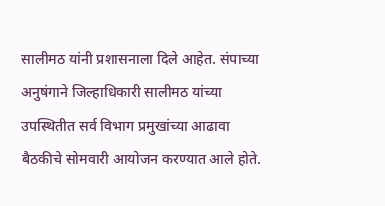सालीमठ यांनी प्रशासनाला दिले आहेत. संपाच्या अनुषंगाने जिल्हाधिकारी सालीमठ यांच्या उपस्थितीत सर्व विभाग प्रमुखांच्या आढावा बैठकीचे सोमवारी आयोजन करण्यात आले होते.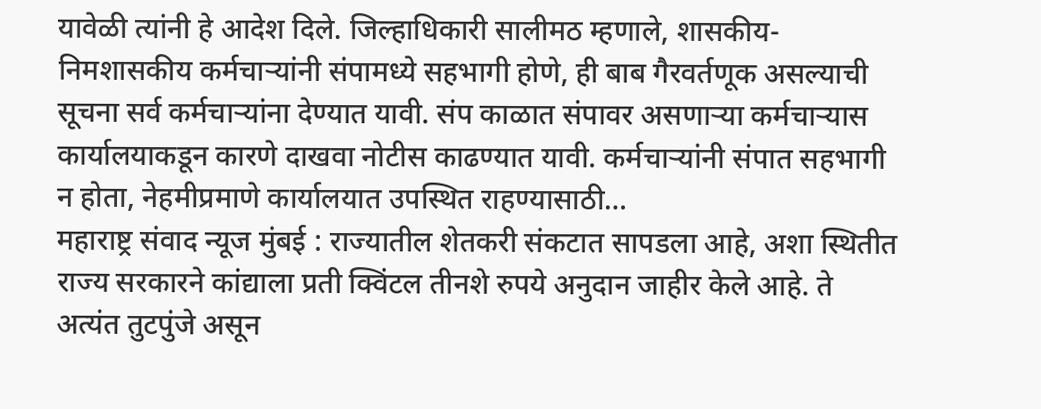यावेळी त्यांनी हे आदेश दिले. जिल्हाधिकारी सालीमठ म्हणाले, शासकीय-निमशासकीय कर्मचाऱ्यांनी संपामध्ये सहभागी होणे, ही बाब गैरवर्तणूक असल्याची सूचना सर्व कर्मचाऱ्यांना देण्यात यावी. संप काळात संपावर असणाऱ्या कर्मचाऱ्यास कार्यालयाकडून कारणे दाखवा नोटीस काढण्यात यावी. कर्मचाऱ्यांनी संपात सहभागी न होता, नेहमीप्रमाणे कार्यालयात उपस्थित राहण्यासाठी…
महाराष्ट्र संवाद न्यूज मुंबई : राज्यातील शेतकरी संकटात सापडला आहे, अशा स्थितीत राज्य सरकारने कांद्याला प्रती क्विंटल तीनशे रुपये अनुदान जाहीर केले आहे. ते अत्यंत तुटपुंजे असून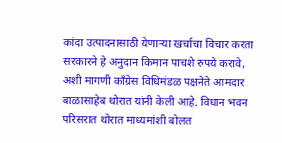कांदा उत्पादनासाठी येणाऱ्या खर्चाचा विचार करता सरकारने हे अनुदान किमान पाचशे रुपये करावे, अशी मागणी काँग्रेस विधिमंडळ पक्षनेते आमदार बाळासाहेब थोरात यांनी केली आहे. विधान भवन परिसरात थोरात माध्यमांशी बोलत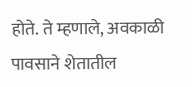होते. ते म्हणाले, अवकाळी पावसाने शेतातील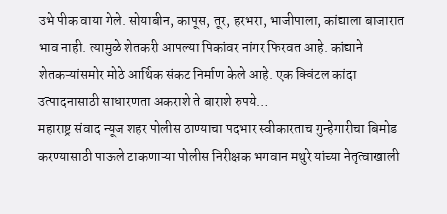उभे पीक वाया गेले. सोयाबीन, कापूस, तूर, हरभरा, भाजीपाला, कांद्याला बाजारात भाव नाही. त्यामुळे शेतकरी आपल्या पिकांवर नांगर फिरवत आहे. कांद्याने शेतकऱ्यांसमोर मोठे आर्थिक संकट निर्माण केले आहे. एक क्विंटल कांदा उत्पादनासाठी साधारणता अकराशे ते बाराशे रुपये…
महाराष्ट्र संवाद न्यूज शहर पोलीस ठाण्याचा पदभार स्वीकारताच गुन्हेगारीचा बिमोड करण्यासाठी पाऊले टाकणाऱ्या पोलीस निरीक्षक भगवान मथुरे यांच्या नेतृत्वाखाली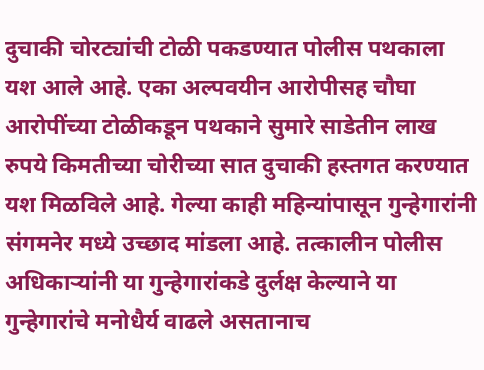दुचाकी चोरट्यांची टोळी पकडण्यात पोलीस पथकाला यश आले आहे. एका अल्पवयीन आरोपीसह चौघा आरोपींच्या टोळीकडून पथकाने सुमारे साडेतीन लाख रुपये किमतीच्या चोरीच्या सात दुचाकी हस्तगत करण्यात यश मिळविले आहे. गेल्या काही महिन्यांपासून गुन्हेगारांनी संगमनेर मध्ये उच्छाद मांडला आहे. तत्कालीन पोलीस अधिकाऱ्यांनी या गुन्हेगारांकडे दुर्लक्ष केल्याने या गुन्हेगारांचे मनोधैर्य वाढले असतानाच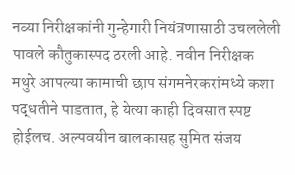नव्या निरीक्षकांनी गुन्हेगारी नियंत्रणासाठी उचललेली पावले कौतुकास्पद ठरली आहे. नवीन निरीक्षक मथुरे आपल्या कामाची छाप संगमनेरकरांमध्ये कशा पद्धतीने पाडतात, हे येत्या काही दिवसात स्पष्ट होईलच. अल्पवयीन बालकासह सुमित संजय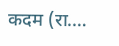कदम (रा.…